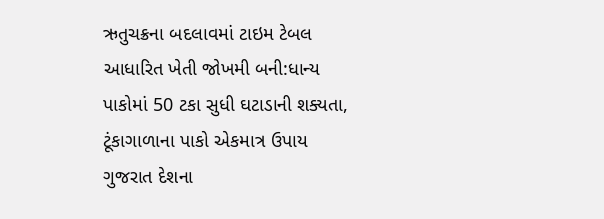ઋતુચક્રના બદલાવમાં ટાઇમ ટેબલ આધારિત ખેતી જોખમી બની:ધાન્ય પાકોમાં 50 ટકા સુધી ઘટાડાની શક્યતા, ટૂંકાગાળાના પાકો એકમાત્ર ઉપાય
ગુજરાત દેશના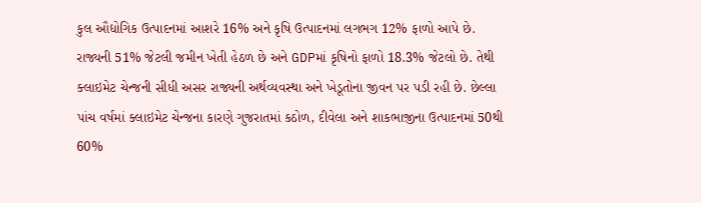કુલ ઔદ્યોગિક ઉત્પાદનમાં આશરે 16% અને કૃષિ ઉત્પાદનમાં લગભગ 12% ફાળો આપે છે. રાજ્યની 51% જેટલી જમીન ખેતી હેઠળ છે અને GDPમાં કૃષિનો ફાળો 18.3% જેટલો છે. તેથી ક્લાઇમેટ ચેન્જની સીધી અસર રાજ્યની અર્થવ્યવસ્થા અને ખેડૂતોના જીવન પર પડી રહી છે. છેલ્લા પાંચ વર્ષમાં ક્લાઇમેટ ચેન્જના કારણે ગુજરાતમાં કઠોળ, દીવેલા અને શાકભાજીના ઉત્પાદનમાં 50થી 60%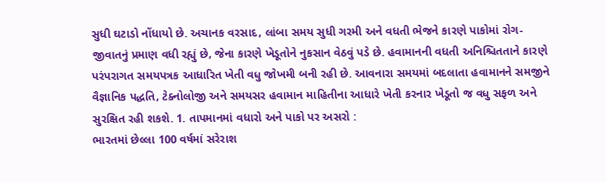સુધી ઘટાડો નોંધાયો છે. અચાનક વરસાદ, લાંબા સમય સુધી ગરમી અને વધતી ભેજને કારણે પાકોમાં રોગ-જીવાતનું પ્રમાણ વધી રહ્યું છે, જેના કારણે ખેડૂતોને નુકસાન વેઠવું પડે છે. હવામાનની વધતી અનિશ્ચિતતાને કારણે પરંપરાગત સમયપત્રક આધારિત ખેતી વધુ જોખમી બની રહી છે. આવનારા સમયમાં બદલાતા હવામાનને સમજીને વૈજ્ઞાનિક પદ્ધતિ, ટેક્નોલોજી અને સમયસર હવામાન માહિતીના આધારે ખેતી કરનાર ખેડૂતો જ વધુ સફળ અને સુરક્ષિત રહી શકશે. 1. તાપમાનમાં વધારો અને પાકો પર અસરો :
ભારતમાં છેલ્લા 100 વર્ષમાં સરેરાશ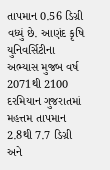તાપમાન 0.56 ડિગ્રી વધ્યું છે. આણંદ કૃષિ યુનિવર્સિટીના અભ્યાસ મુજબ વર્ષ 2071થી 2100 દરમિયાન ગુજરાતમાં મહત્તમ તાપમાન 2.8થી 7.7 ડિગ્રી અને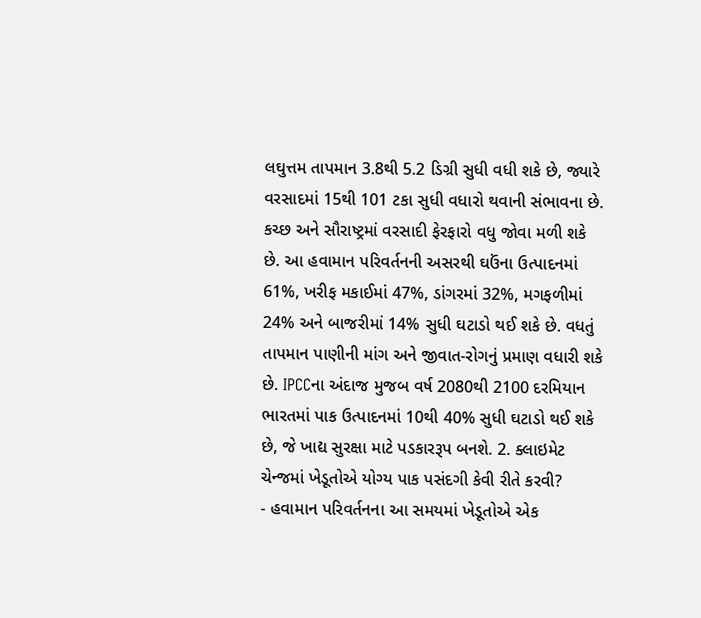લઘુત્તમ તાપમાન 3.8થી 5.2 ડિગ્રી સુધી વધી શકે છે, જ્યારે વરસાદમાં 15થી 101 ટકા સુધી વધારો થવાની સંભાવના છે. કચ્છ અને સૌરાષ્ટ્રમાં વરસાદી ફેરફારો વધુ જોવા મળી શકે છે. આ હવામાન પરિવર્તનની અસરથી ઘઉંના ઉત્પાદનમાં 61%, ખરીફ મકાઈમાં 47%, ડાંગરમાં 32%, મગફળીમાં 24% અને બાજરીમાં 14% સુધી ઘટાડો થઈ શકે છે. વધતું તાપમાન પાણીની માંગ અને જીવાત-રોગનું પ્રમાણ વધારી શકે છે. IPCCના અંદાજ મુજબ વર્ષ 2080થી 2100 દરમિયાન ભારતમાં પાક ઉત્પાદનમાં 10થી 40% સુધી ઘટાડો થઈ શકે છે, જે ખાદ્ય સુરક્ષા માટે પડકારરૂપ બનશે. 2. ક્લાઇમેટ ચેન્જમાં ખેડૂતોએ યોગ્ય પાક પસંદગી કેવી રીતે કરવી?
- હવામાન પરિવર્તનના આ સમયમાં ખેડૂતોએ એક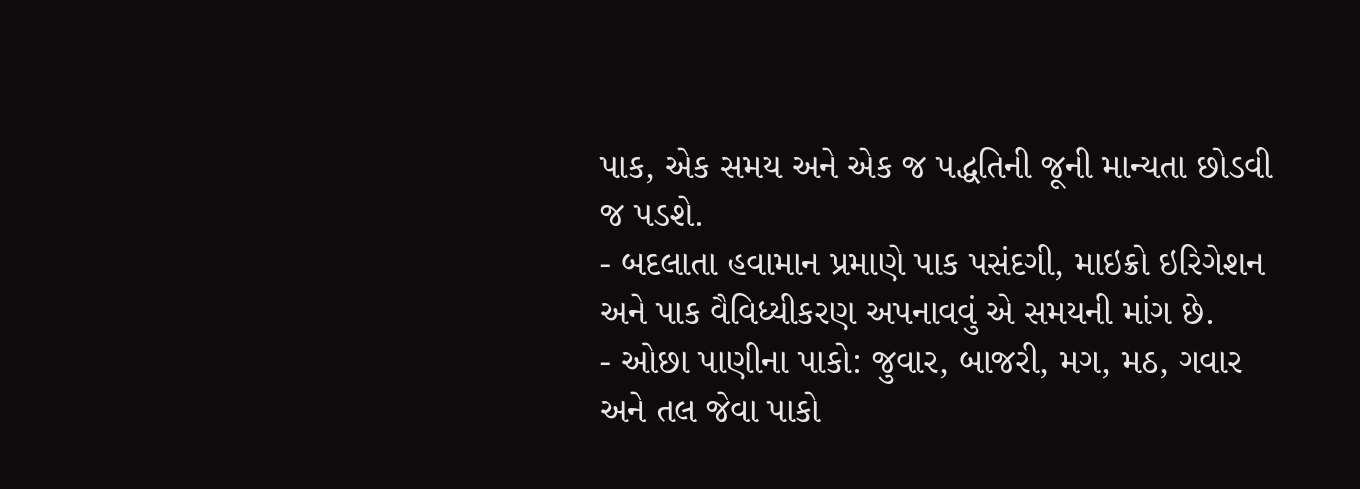પાક, એક સમય અને એક જ પદ્ધતિની જૂની માન્યતા છોડવી જ પડશે.
- બદલાતા હવામાન પ્રમાણે પાક પસંદગી, માઇક્રો ઇરિગેશન અને પાક વૈવિધ્યીકરણ અપનાવવું એ સમયની માંગ છે.
- ઓછા પાણીના પાકો: જુવાર, બાજરી, મગ, મઠ, ગવાર અને તલ જેવા પાકો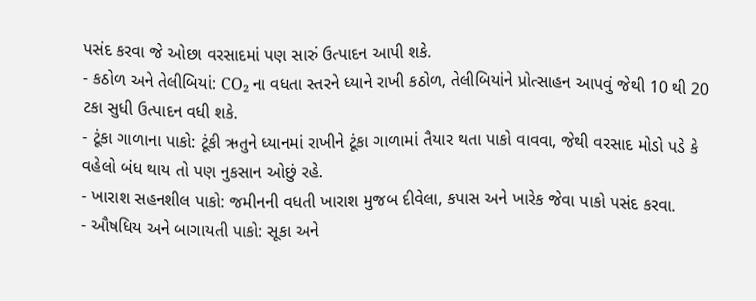પસંદ કરવા જે ઓછા વરસાદમાં પણ સારું ઉત્પાદન આપી શકે.
- કઠોળ અને તેલીબિયાં: CO₂ ના વધતા સ્તરને ધ્યાને રાખી કઠોળ, તેલીબિયાંને પ્રોત્સાહન આપવું જેથી 10 થી 20 ટકા સુધી ઉત્પાદન વધી શકે.
- ટૂંકા ગાળાના પાકો: ટૂંકી ઋતુને ધ્યાનમાં રાખીને ટૂંકા ગાળામાં તૈયાર થતા પાકો વાવવા, જેથી વરસાદ મોડો પડે કે વહેલો બંધ થાય તો પણ નુકસાન ઓછું રહે.
- ખારાશ સહનશીલ પાકો: જમીનની વધતી ખારાશ મુજબ દીવેલા, કપાસ અને ખારેક જેવા પાકો પસંદ કરવા.
- ઔષધિય અને બાગાયતી પાકો: સૂકા અને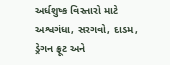અર્ધશુષ્ક વિસ્તારો માટે અશ્વગંધા, સરગવો, દાડમ, ડ્રેગન ફ્રૂટ અને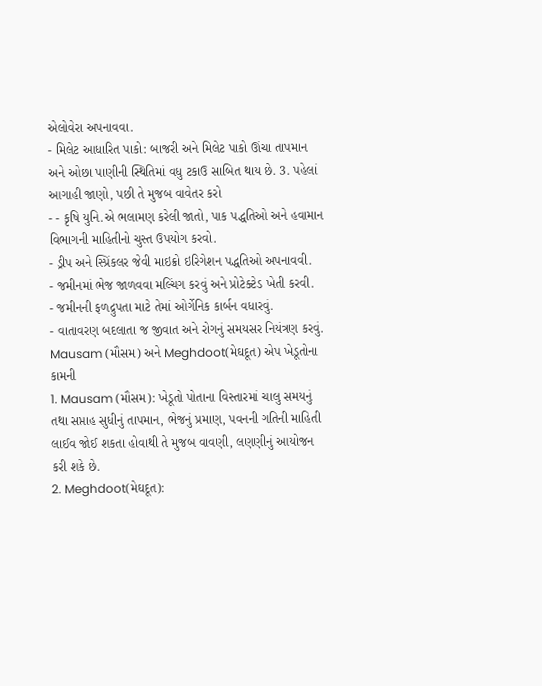એલોવેરા અપનાવવા.
- મિલેટ આધારિત પાકો: બાજરી અને મિલેટ પાકો ઊંચા તાપમાન અને ઓછા પાણીની સ્થિતિમાં વધુ ટકાઉ સાબિત થાય છે. 3. પહેલાં આગાહી જાણો, પછી તે મુજબ વાવેતર કરો
- - કૃષિ યુનિ.એ ભલામણ કરેલી જાતો, પાક પદ્ધતિઓ અને હવામાન વિભાગની માહિતીનો ચુસ્ત ઉપયોગ કરવો.
- ડ્રીપ અને સ્પ્રિંકલર જેવી માઇક્રો ઇરિગેશન પદ્ધતિઓ અપનાવવી.
- જમીનમાં ભેજ જાળવવા મલ્ચિંગ કરવું અને પ્રોટેક્ટેડ ખેતી કરવી.
- જમીનની ફળદ્રુપતા માટે તેમાં ઓર્ગેનિક કાર્બન વધારવું.
- વાતાવરણ બદલાતા જ જીવાત અને રોગનું સમયસર નિયંત્રણ કરવું. Mausam (મૌસમ) અને Meghdoot(મેઘદૂત) એપ ખેડૂતોના કામની
1. Mausam (મૌસમ): ખેડૂતો પોતાના વિસ્તારમાં ચાલુ સમયનું તથા સપ્તાહ સુધીનું તાપમાન, ભેજનું પ્રમાણ, પવનની ગતિની માહિતી લાઈવ જોઈ શકતા હોવાથી તે મુજબ વાવણી, લણણીનું આયોજન કરી શકે છે.
2. Meghdoot(મેઘદૂત):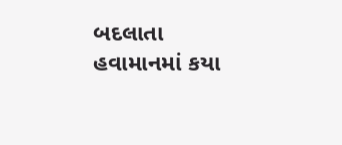બદલાતા હવામાનમાં કયા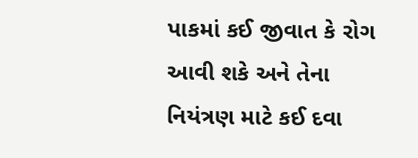પાકમાં કઈ જીવાત કે રોગ આવી શકે અને તેના નિયંત્રણ માટે કઈ દવા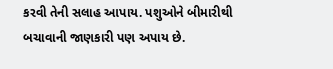કરવી તેની સલાહ આપાય. પશુઓને બીમારીથી બચાવાની જાણકારી પણ અપાય છે.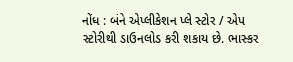નોંધ : બંને એપ્લીકેશન પ્લે સ્ટોર / એપ સ્ટોરીથી ડાઉનલોડ કરી શકાય છે. ભાસ્કર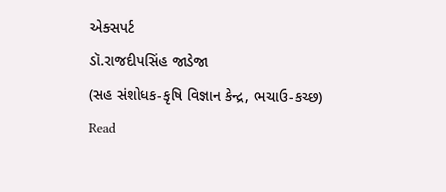એક્સપર્ટ
ડૉ.રાજદીપસિંહ જાડેજા
(સહ સંશોધક-કૃષિ વિજ્ઞાન કેન્દ્ર, ભચાઉ-કચ્છ)
Read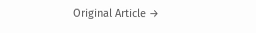Original Article →